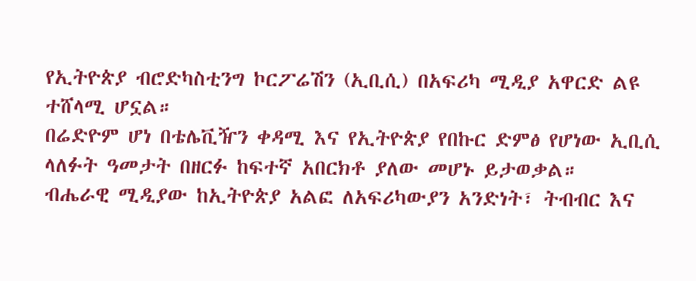የኢትዮጵያ ብሮድካስቲንግ ኮርፖሬሽን (ኢቢሲ) በአፍሪካ ሚዲያ አዋርድ ልዩ ተሸላሚ ሆኗል።
በሬድዮም ሆነ በቴሌቪዥን ቀዳሚ እና የኢትዮጵያ የበኩር ድምፅ የሆነው ኢቢሲ ላለፉት ዓመታት በዘርፉ ከፍተኛ አበርክቶ ያለው መሆኑ ይታወቃል።
ብሔራዊ ሚዲያው ከኢትዮጵያ አልፎ ለአፍሪካውያን አንድነት፣ ትብብር እና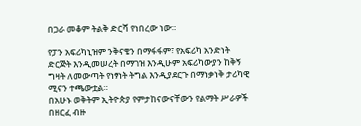በጋራ መቆም ትልቅ ድርሻ የነበረው ነው።

የፓን አፍሪካኒዝም ንቅናቄን በማፋፋም፣ የአፍሪካ አንድነት ድርጅት እንዲመሠረት በማገዝ እንዲሁም አፍሪካውያን ከቅኝ ግዛት ለመውጣት የነፃነት ትግል እንዲያደርጉ በማነቃነቅ ታሪካዊ ሚናን ተጫውቷል።
በአሁኑ ወቅትም ኢትዮጵያ የምታከናውናቸውን የልማት ሥራዎች በዘርፈ ብዙ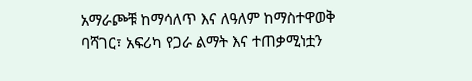አማራጮቹ ከማሳለጥ እና ለዓለም ከማስተዋወቅ ባሻገር፣ አፍሪካ የጋራ ልማት እና ተጠቃሚነቷን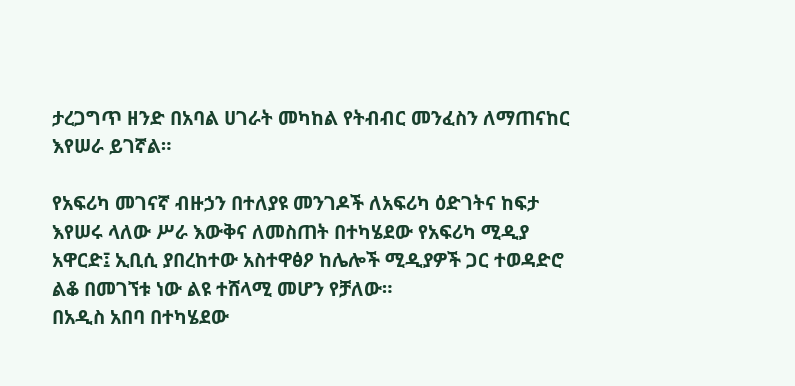ታረጋግጥ ዘንድ በአባል ሀገራት መካከል የትብብር መንፈስን ለማጠናከር እየሠራ ይገኛል።

የአፍሪካ መገናኛ ብዙኃን በተለያዩ መንገዶች ለአፍሪካ ዕድገትና ከፍታ እየሠሩ ላለው ሥራ እውቅና ለመስጠት በተካሄደው የአፍሪካ ሚዲያ አዋርድ፤ ኢቢሲ ያበረከተው አስተዋፅዖ ከሌሎች ሚዲያዎች ጋር ተወዳድሮ ልቆ በመገኘቱ ነው ልዩ ተሸላሚ መሆን የቻለው።
በአዲስ አበባ በተካሄደው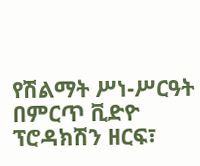የሽልማት ሥነ-ሥርዓት በምርጥ ቪድዮ ፕሮዳክሽን ዘርፍ፣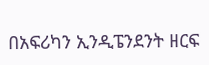በአፍሪካን ኢንዲፔንደንት ዘርፍ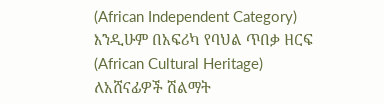(African Independent Category) እንዲሁም በአፍሪካ የባህል ጥበቃ ዘርፍ (African Cultural Heritage) ለአሸናፊዎች ሽልማት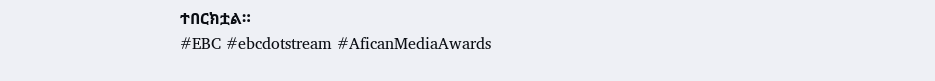ተበርክቷል።
#EBC #ebcdotstream #AficanMediaAwards